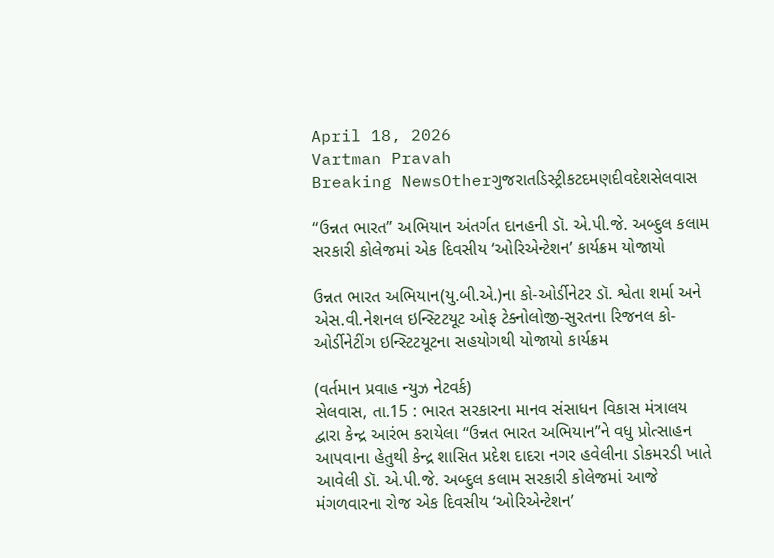April 18, 2026
Vartman Pravah
Breaking NewsOtherગુજરાતડિસ્ટ્રીકટદમણદીવદેશસેલવાસ

‘‘ઉન્નત ભારત” અભિયાન અંતર્ગત દાનહની ડૉ. એ.પી.જે. અબ્‍દુલ કલામ સરકારી કોલેજમાં એક દિવસીય ‘ઓરિએન્‍ટેશન’ કાર્યક્રમ યોજાયો

ઉન્નત ભારત અભિયાન(યુ.બી.એ.)ના કો-ઓર્ડીનેટર ડૉ. શ્વેતા શર્મા અને એસ.વી.નેશનલ ઇન્‍સ્‍ટિટયૂટ ઓફ ટેક્‍નોલોજી-સુરતના રિજનલ કો-ઓર્ડીનેટીંગ ઇન્‍સ્‍ટિટયૂટના સહયોગથી યોજાયો કાર્યક્રમ

(વર્તમાન પ્રવાહ ન્‍યુઝ નેટવર્ક)
સેલવાસ, તા.15 : ભારત સરકારના માનવ સંસાધન વિકાસ મંત્રાલય દ્વારા કેન્‍દ્ર આરંભ કરાયેલા ‘‘ઉન્નત ભારત અભિયાન”ને વધુ પ્રોત્‍સાહન આપવાના હેતુથી કેન્‍દ્ર શાસિત પ્રદેશ દાદરા નગર હવેલીના ડોકમરડી ખાતે આવેલી ડૉ. એ.પી.જે. અબ્‍દુલ કલામ સરકારી કોલેજમાં આજે મંગળવારના રોજ એક દિવસીય ‘ઓરિએન્‍ટેશન’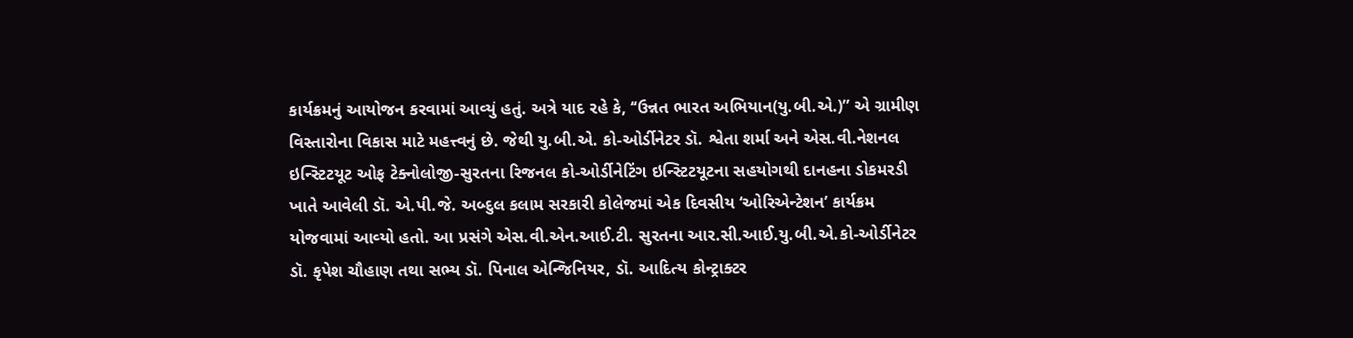કાર્યક્રમનું આયોજન કરવામાં આવ્‍યું હતું. અત્રે યાદ રહે કે, ‘‘ઉન્નત ભારત અભિયાન(યુ.બી.એ.)” એ ગ્રામીણ વિસ્‍તારોના વિકાસ માટે મહત્ત્વનું છે. જેથી યુ.બી.એ. કો-ઓર્ડીનેટર ડૉ. શ્વેતા શર્મા અને એસ.વી.નેશનલ ઇન્‍સ્‍ટિટયૂટ ઓફ ટેક્‍નોલોજી-સુરતના રિજનલ કો-ઓર્ડીનેટિંગ ઇન્‍સ્‍ટિટયૂટના સહયોગથી દાનહના ડોકમરડી ખાતે આવેલી ડૉ. એ.પી.જે. અબ્‍દુલ કલામ સરકારી કોલેજમાં એક દિવસીય ‘ઓરિએન્‍ટેશન’ કાર્યક્રમ યોજવામાં આવ્‍યો હતો. આ પ્રસંગે એસ.વી.એન.આઈ.ટી. સુરતના આર.સી.આઈ.યુ.બી.એ.કો-ઓર્ડીનેટર ડૉ. કૃપેશ ચૌહાણ તથા સભ્‍ય ડૉ. પિનાલ એન્‍જિનિયર, ડૉ. આદિત્‍ય કોન્‍ટ્રાક્‍ટર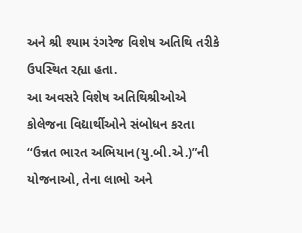અને શ્રી શ્‍યામ રંગરેજ વિશેષ અતિથિ તરીકે ઉપસ્‍થિત રહ્યા હતા.
આ અવસરે વિશેષ અતિથિશ્રીઓએ કોલેજના વિદ્યાર્થીઓને સંબોધન કરતા ‘‘ઉન્નત ભારત અભિયાન(યુ.બી.એ.)”ની યોજનાઓ, તેના લાભો અને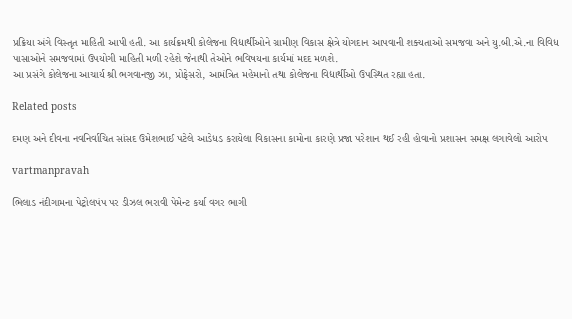પ્રક્રિયા અંગે વિસ્‍તૃત માહિતી આપી હતી. આ કાર્યક્રમથી કોલેજના વિદ્યાર્થીઓને ગ્રામીણ વિકાસ ક્ષેત્રે યોગદાન આપવાની શક્‍યતાઓ સમજવા અને યુ.બી.એ.ના વિવિધ પાસાઓને સમજવામાં ઉપયોગી માહિતી મળી રહેશે જેનાથી તેઓને ભવિષયના કાર્યમાં મદદ મળશે.
આ પ્રસંગે કોલેજના આચાર્ય શ્રી ભગવાનજી ઝા, પ્રોફેસરો, આમંત્રિત મહેમાનો તથા કોલેજના વિદ્યાર્થીઓ ઉપસ્‍થિત રહ્યા હતા.

Related posts

દમણ અને દીવના નવનિર્વાચિત સાંસદ ઉમેશભાઈ પટેલે આડેધડ કરાયેલા વિકાસના કામોના કારણે પ્રજા પરેશાન થઈ રહી હોવાનો પ્રશાસન સમક્ષ લગાવેલો આરોપ

vartmanpravah

ભિલાડ નંદીગામના પેટ્રોલપંપ પર ડીઝલ ભરાવી પેમેન્‍ટ કર્યા વગર ભાગી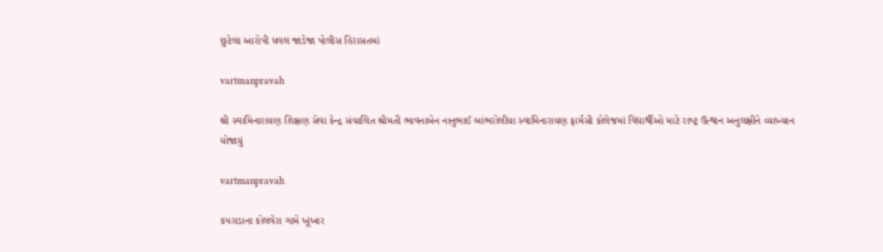છુટેલા આરોપી ધવલ જાડેજા પોલીસ હિરાસતમાં

vartmanpravah

શ્રી સ્‍વામિનારાયણ શિક્ષણ સેવા કેન્‍દ્ર સંચાલિત શ્રીમતી ભાવનાબેન નાનુભાઈ બાંભરોલીયા સ્‍વામિનારાયણ ફાર્મસી કોલેજમાં વિદ્યાર્થીઓ માટે રાષ્‍ટ્ર ઉત્‍થાન અનુલક્ષીને વ્‍યાખ્‍યાન યોજાયું

vartmanpravah

કપરાડાના કોલવેરા ગામે ખૂંખાર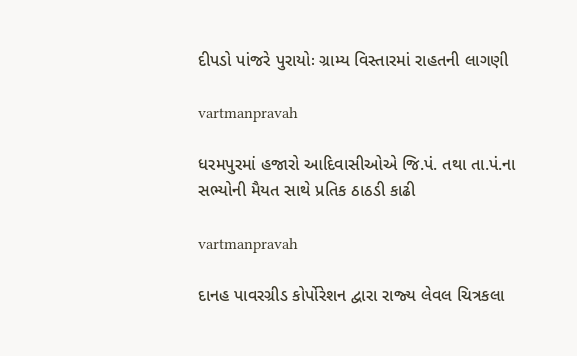દીપડો પાંજરે પુરાયોઃ ગ્રામ્ય વિસ્તારમાં રાહતની લાગણી

vartmanpravah

ધરમપુરમાં હજારો આદિવાસીઓએ જિ.પં. તથા તા.પં.ના સભ્‍યોની મૈયત સાથે પ્રતિક ઠાઠડી કાઢી

vartmanpravah

દાનહ પાવરગ્રીડ કોર્પોરેશન દ્વારા રાજ્‍ય લેવલ ચિત્રકલા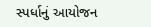સ્‍પર્ધાનું આયોજન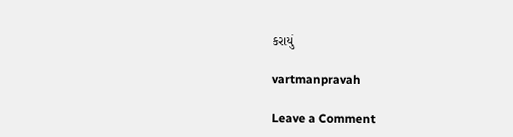કરાયું

vartmanpravah

Leave a Comment